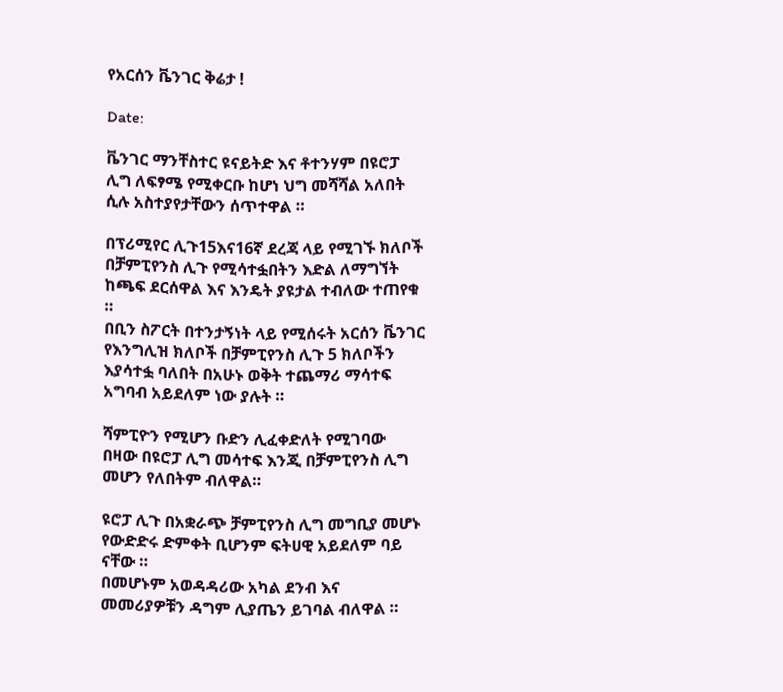የአርሰን ቬንገር ቅሬታ !

Date:

ቬንገር ማንቸስተር ዩናይትድ እና ቶተንሃም በዩሮፓ ሊግ ለፍፃሜ የሚቀርቡ ከሆነ ህግ መሻሻል አለበት ሲሉ አስተያየታቸውን ሰጥተዋል ።

በፕሪሚየር ሊጉ15እና16ኛ ደረጃ ላይ የሚገኙ ክለቦች በቻምፒየንስ ሊጉ የሚሳተፏበትን እድል ለማግኘት ከጫፍ ደርሰዋል እና እንዴት ያዩታል ተብለው ተጠየቁ ።
በቢን ስፖርት በተንታኝነት ላይ የሚሰሩት አርሰን ቬንገር የእንግሊዝ ክለቦች በቻምፒየንስ ሊጉ 5 ክለቦችን እያሳተፏ ባለበት በአሁኑ ወቅት ተጨማሪ ማሳተፍ አግባብ አይደለም ነው ያሉት ።

ሻምፒዮን የሚሆን ቡድን ሊፈቀድለት የሚገባው በዛው በዩሮፓ ሊግ መሳተፍ እንጂ በቻምፒየንስ ሊግ መሆን የለበትም ብለዋል።

ዩሮፓ ሊጉ በአቋራጭ ቻምፒየንስ ሊግ መግቢያ መሆኑ የውድድሩ ድምቀት ቢሆንም ፍትሀዊ አይደለም ባይ ናቸው ።
በመሆኑም አወዳዳሪው አካል ደንብ እና መመሪያዎቹን ዳግም ሊያጤን ይገባል ብለዋል ።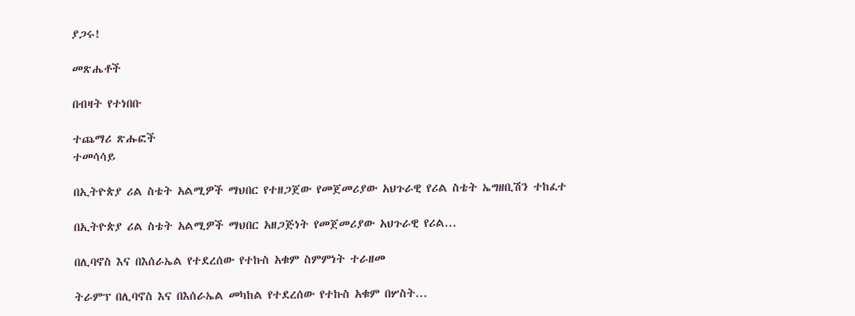ያጋሩ!

መጽሔቶች

በብዛት የተነበቡ

ተጨማሪ ጽሑፎች
ተመሳሳይ

በኢትዮጵያ ሪል ስቴት አልሚዎች ማህበር የተዘጋጀው የመጀመሪያው አህጉራዊ የሪል ስቴት ኤግዘቢሽን ተከፈተ

በኢትዮጵያ ሪል ስቴት አልሚዎች ማህበር አዘጋጅነት የመጀመሪያው አህጉራዊ የሪል...

በሊባኖስ እና በእሰራኤል የተደረሰው የተኩስ አቁም ስምምነት ተራዘመ

ትራምፕ በሊባኖስ እና በእሰራኤል መካከል የተደረሰው የተኩስ አቁም በሦስት...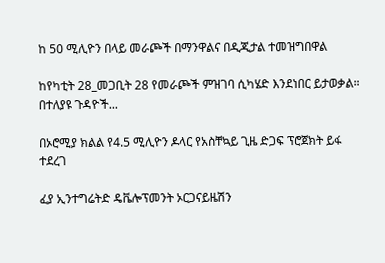ከ 50 ሚሊዮን በላይ መራጮች በማንዋልና በዲጂታል ተመዝግበዋል

ከየካቲት 28_መጋቢት 28 የመራጮች ምዝገባ ሲካሄድ እንደነበር ይታወቃል። በተለያዩ ጉዳዮች...

በኦሮሚያ ክልል የ4.5 ሚሊዮን ዶላር የአስቸኳይ ጊዜ ድጋፍ ፕሮጀክት ይፋ ተደረገ

ፈያ ኢንተግሬትድ ዴቬሎፕመንት ኦርጋናይዜሽን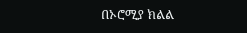በኦሮሚያ ክልል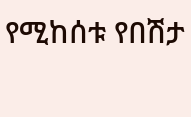የሚከሰቱ የበሽታ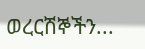ወረርሽኞችን...